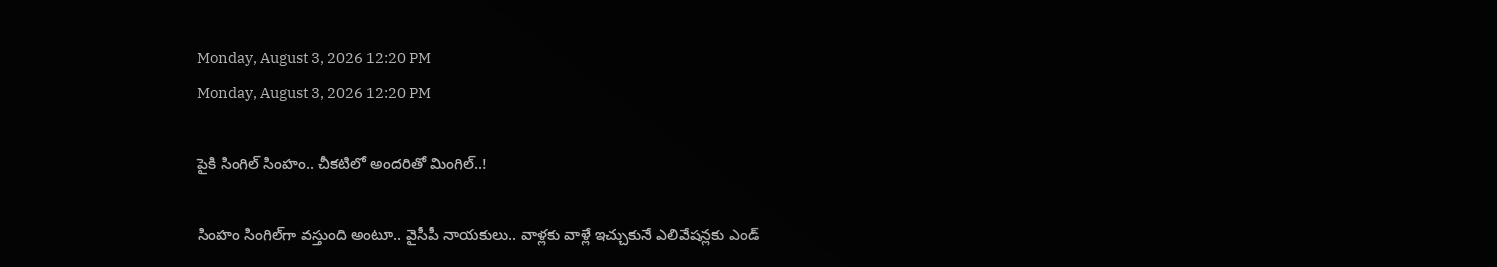Monday, August 3, 2026 12:20 PM
Monday, August 3, 2026 12:20 PM

పైకి సింగిల్‌ సింహం.. చీకటిలో అందరితో మింగిల్‌..!

సింహం సింగిల్‌గా వస్తుంది అంటూ.. వైసీపీ నాయకులు.. వాళ్లకు వాళ్లే ఇచ్చుకునే ఎలివేషన్లకు ఎండ్‌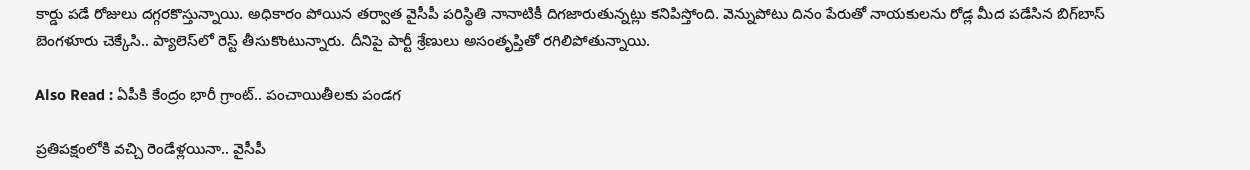కార్డు పడే రోజులు దగ్గరకొస్తున్నాయి. అధికారం పోయిన తర్వాత వైసీపీ పరిస్థితి నానాటికీ దిగజారుతున్నట్లు కనిపిస్తోంది. వెన్నుపోటు దినం పేరుతో నాయకులను రోడ్ల మీద పడేసిన బిగ్‌బాస్‌ బెంగళూరు చెక్కేసి.. ప్యాలెస్‌లో రెస్ట్ తీసుకొంటున్నారు. దీనిపై పార్టీ శ్రేణులు అసంతృప్తితో రగిలిపోతున్నాయి.

Also Read : ఏపీకి కేంద్రం భారీ గ్రాంట్‌.. పంచాయితీలకు పండగ

ప్రతిపక్షంలోకి వచ్చి రెండేళ్లయినా.. వైసీపీ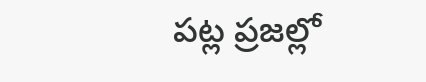పట్ల ప్రజల్లో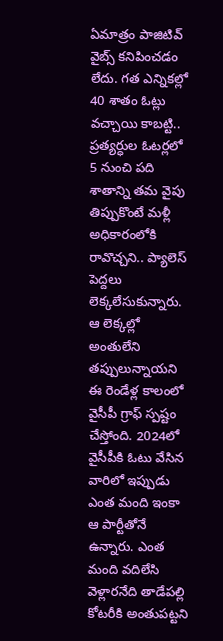ఏమాత్రం పాజిటివ్‌ వైబ్స్‌ కనిపించడం లేదు. గత ఎన్నికల్లో 40 శాతం ఓట్లు వచ్చాయి కాబట్టి.. ప్రత్యర్ధుల ఓటర్లలో 5 నుంచి పది శాతాన్ని తమ వైపు తిప్పుకొంటే మళ్లీ అధికారంలోకి రావొచ్చని.. ప్యాలెస్‌ పెద్దలు లెక్కలేసుకున్నారు. ఆ లెక్కల్లో అంతులేని తప్పులున్నాయని ఈ రెండేళ్ల కాలంలో వైసీపీ గ్రాఫ్ స్పష్టం చేస్తోంది. 2024లో వైసీపీకి ఓటు వేసిన వారిలో ఇప్పుడు ఎంత మంది ఇంకా ఆ పార్టీతోనే ఉన్నారు. ఎంత మంది వదిలేసి వెళ్లారనేది తాడేపల్లి కోటరీకి అంతుపట్టని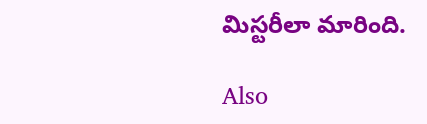మిస్టరీలా మారింది.

Also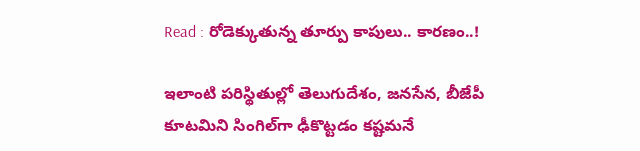Read : రోడెక్కుతున్న తూర్పు కాపులు.. కారణం..!

ఇలాంటి పరిస్థితుల్లో తెలుగుదేశం, జనసేన, బీజేపీ కూటమిని సింగిల్‌గా ఢీకొట్టడం కష్టమనే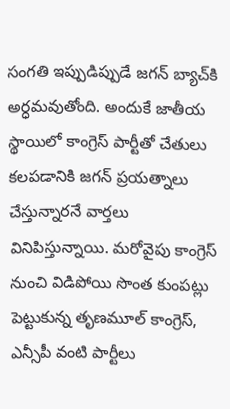సంగతి ఇప్పుడిప్పుడే జగన్‌ బ్యాచ్‌కి అర్ధమవుతోంది. అందుకే జాతీయ స్థాయిలో కాంగ్రెస్‌ పార్టీతో చేతులు కలపడానికి జగన్‌ ప్రయత్నాలు చేస్తున్నారనే వార్తలు వినిపిస్తున్నాయి. మరోవైపు కాంగ్రెస్‌ నుంచి విడిపోయి సొంత కుంపట్లు పెట్టుకున్న తృణమూల్ కాంగ్రెస్, ఎన్సీపీ వంటి పార్టీలు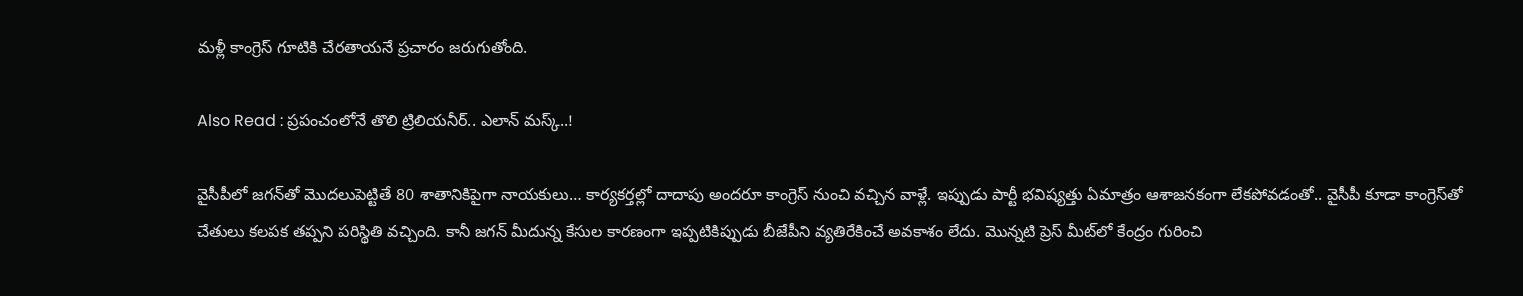మళ్లీ కాంగ్రెస్ గూటికి చేరతాయనే ప్రచారం జరుగుతోంది.

Also Read : ప్రపంచంలోనే తొలి ట్రిలియనీర్‌.. ఎలాన్ మస్క్..!

వైసీపీలో జగన్‌తో మొదలుపెట్టితే 80 శాతానికిపైగా నాయకులు… కార్యకర్తల్లో దాదాపు అందరూ కాంగ్రెస్‌ నుంచి వచ్చిన వాళ్లే. ఇప్పుడు పార్టీ భవిష్యత్తు ఏమాత్రం ఆశాజనకంగా లేకపోవడంతో.. వైసీపీ కూడా కాంగ్రెస్‌తో చేతులు కలపక తప్పని పరిస్థితి వచ్చింది. కానీ జగన్‌ మీదున్న కేసుల కారణంగా ఇప్పటికిప్పుడు బీజేపీని వ్యతిరేకించే అవకాశం లేదు. మొన్నటి ప్రెస్‌ మీట్‌లో కేంద్రం గురించి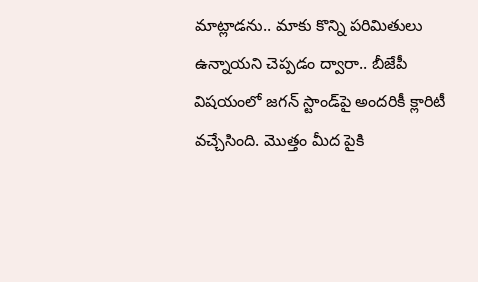మాట్లాడను.. మాకు కొన్ని పరిమితులు ఉన్నాయని చెప్పడం ద్వారా.. బీజేపీ విషయంలో జగన్‌ స్టాండ్‌పై అందరికీ క్లారిటీ వచ్చేసింది. మొత్తం మీద పైకి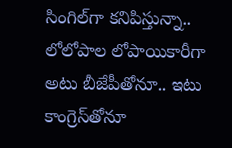సింగిల్‌గా కనిపిస్తున్నా.. లోలోపాల లోపాయికారీగా అటు బీజేపీతోనూ.. ఇటు కాంగ్రెస్‌తోనూ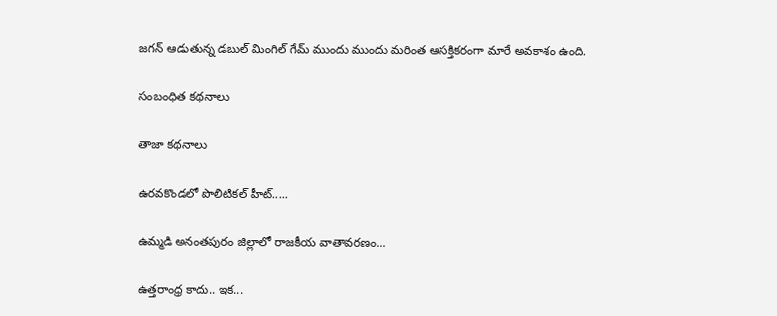జగన్‌ ఆడుతున్న డబుల్‌ మింగిల్‌ గేమ్‌ ముందు ముందు మరింత ఆసక్తికరంగా మారే అవకాశం ఉంది.

సంబంధిత కథనాలు

తాజా కథనాలు

ఉరవకొండలో పొలిటికల్ హీట్.....

ఉమ్మడి అనంతపురం జిల్లాలో రాజకీయ వాతావరణం...

ఉత్తరాంధ్ర కాదు.. ఇక...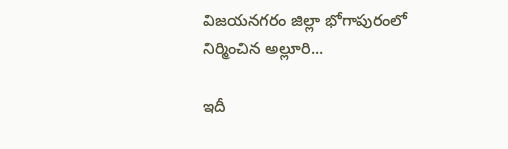విజయనగరం జిల్లా భోగాపురంలో నిర్మించిన అల్లూరి...

ఇదీ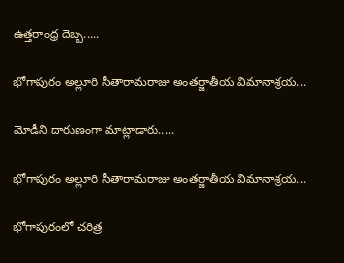ఉత్తరాంధ్ర దెబ్బ.....

భోగాపురం అల్లూరి సీతారామరాజు అంతర్జాతీయ విమానాశ్రయ...

మోడీని దారుణంగా మాట్లాడారు.....

భోగాపురం అల్లూరి సీతారామరాజు అంతర్జాతీయ విమానాశ్రయ...

భోగాపురంలో చరిత్ర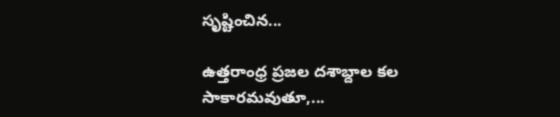సృష్టించిన...

ఉత్తరాంధ్ర ప్రజల దశాబ్దాల కల సాకారమవుతూ,...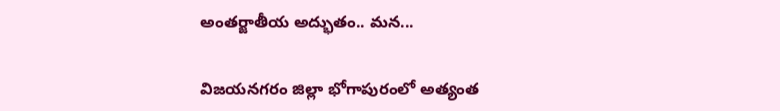అంతర్జాతీయ అద్భుతం.. మన...

విజయనగరం జిల్లా భోగాపురంలో అత్యంత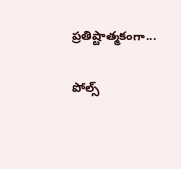ప్రతిష్టాత్మకంగా...

పోల్స్